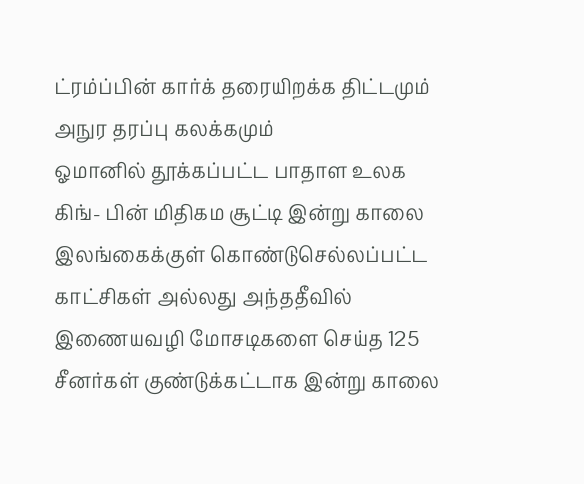ட்ரம்ப்பின் கார்க் தரையிறக்க திட்டமும் அநுர தரப்பு கலக்கமும்
ஓமானில் தூக்கப்பட்ட பாதாள உலக கிங்- பின் மிதிகம சூட்டி இன்று காலை இலங்கைக்குள் கொண்டுசெல்லப்பட்ட காட்சிகள் அல்லது அந்ததீவில் இணையவழி மோசடிகளை செய்த 125 சீனர்கள் குண்டுக்கட்டாக இன்று காலை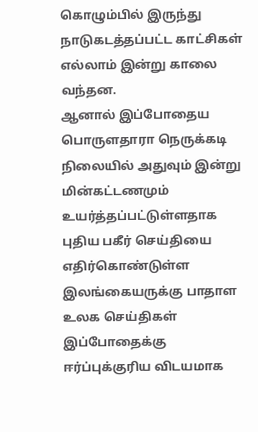கொழும்பில் இருந்து நாடுகடத்தப்பட்ட காட்சிகள் எல்லாம் இன்று காலை வந்தன.
ஆனால் இப்போதைய பொருளதாரா நெருக்கடி நிலையில் அதுவும் இன்று மின்கட்டணமும் உயர்த்தப்பட்டுள்ளதாக புதிய பகீர் செய்தியை எதிர்கொண்டுள்ள இலங்கையருக்கு பாதாள உலக செய்திகள் இப்போதைக்கு ஈர்ப்புக்குரிய விடயமாக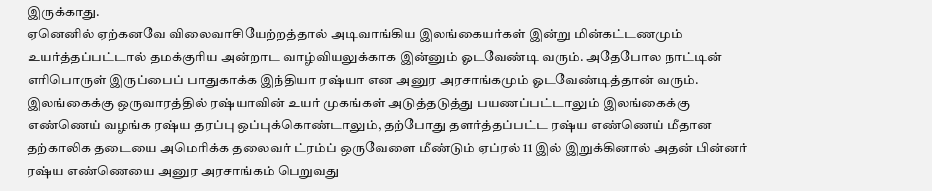இருக்காது.
ஏனெனில் ஏற்கனவே விலைவாசியேற்றத்தால் அடிவாங்கிய இலங்கையர்கள் இன்று மின்கட்டணமும் உயர்த்தப்பட்டால் தமக்குரிய அன்றாட வாழ்வியலுக்காக இன்னும் ஓடவேண்டி வரும். அதேபோல நாட்டின் எரிபொருள் இருப்பைப் பாதுகாக்க இந்தியா ரஷ்யா என அனுர அரசாங்கமும் ஓடவேண்டித்தான் வரும்.
இலங்கைக்கு ஒருவாரத்தில் ரஷ்யாவின் உயர் முகங்கள் அடுத்தடுத்து பயணப்பட்டாலும் இலங்கைக்கு எண்ணெய் வழங்க ரஷ்ய தரப்பு ஒப்புக்கொண்டாலும், தற்போது தளர்த்தப்பட்ட ரஷ்ய எண்ணெய் மீதான தற்காலிக தடையை அமெரிக்க தலைவர் ட்ரம்ப் ஒருவேளை மீண்டும் ஏப்ரல் 11 இல் இறுக்கினால் அதன் பின்னர் ரஷ்ய எண்ணெயை அனுர அரசாங்கம் பெறுவது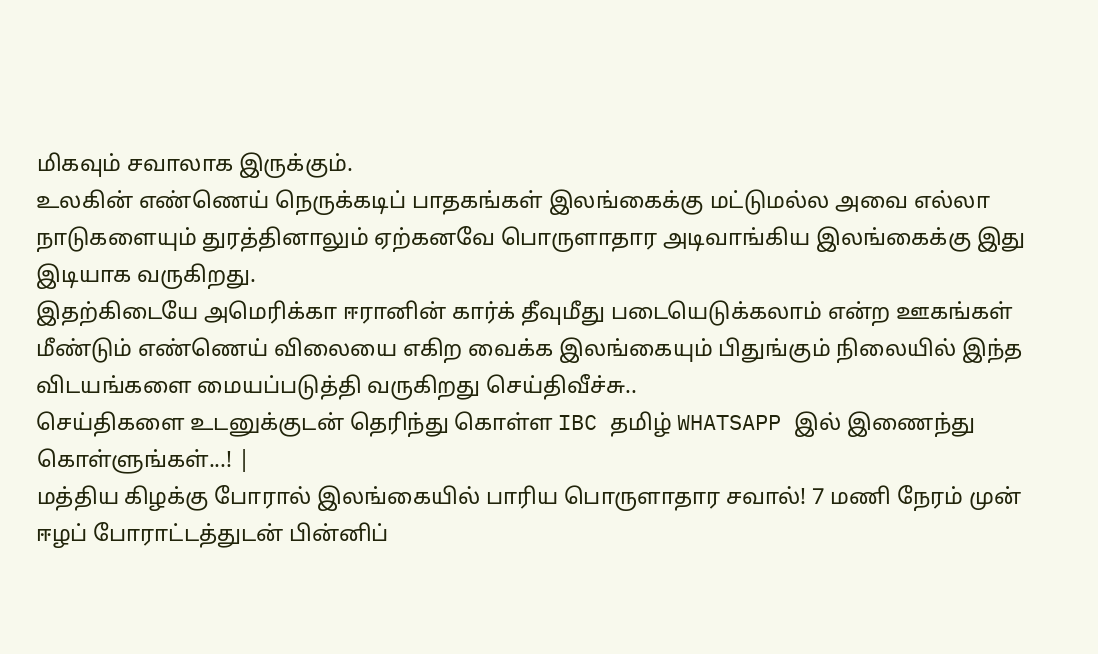மிகவும் சவாலாக இருக்கும்.
உலகின் எண்ணெய் நெருக்கடிப் பாதகங்கள் இலங்கைக்கு மட்டுமல்ல அவை எல்லா நாடுகளையும் துரத்தினாலும் ஏற்கனவே பொருளாதார அடிவாங்கிய இலங்கைக்கு இது இடியாக வருகிறது.
இதற்கிடையே அமெரிக்கா ஈரானின் கார்க் தீவுமீது படையெடுக்கலாம் என்ற ஊகங்கள் மீண்டும் எண்ணெய் விலையை எகிற வைக்க இலங்கையும் பிதுங்கும் நிலையில் இந்த விடயங்களை மையப்படுத்தி வருகிறது செய்திவீச்சு..
செய்திகளை உடனுக்குடன் தெரிந்து கொள்ள IBC தமிழ் WHATSAPP இல் இணைந்து கொள்ளுங்கள்...! |
மத்திய கிழக்கு போரால் இலங்கையில் பாரிய பொருளாதார சவால்! 7 மணி நேரம் முன்
ஈழப் போராட்டத்துடன் பின்னிப்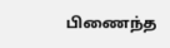பிணைந்த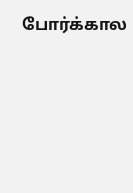போர்க்கால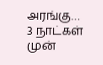அரங்கு…
3 நாட்கள் முன்